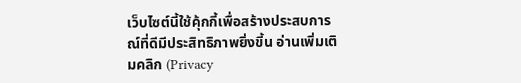เว็บไซต์นี้ใช้คุ้กกี้เพื่อสร้างประสบการณ์ที่ดีมีประสิทธิภาพยิ่งขี้น อ่านเพิ่มเติมคลิก (Privacy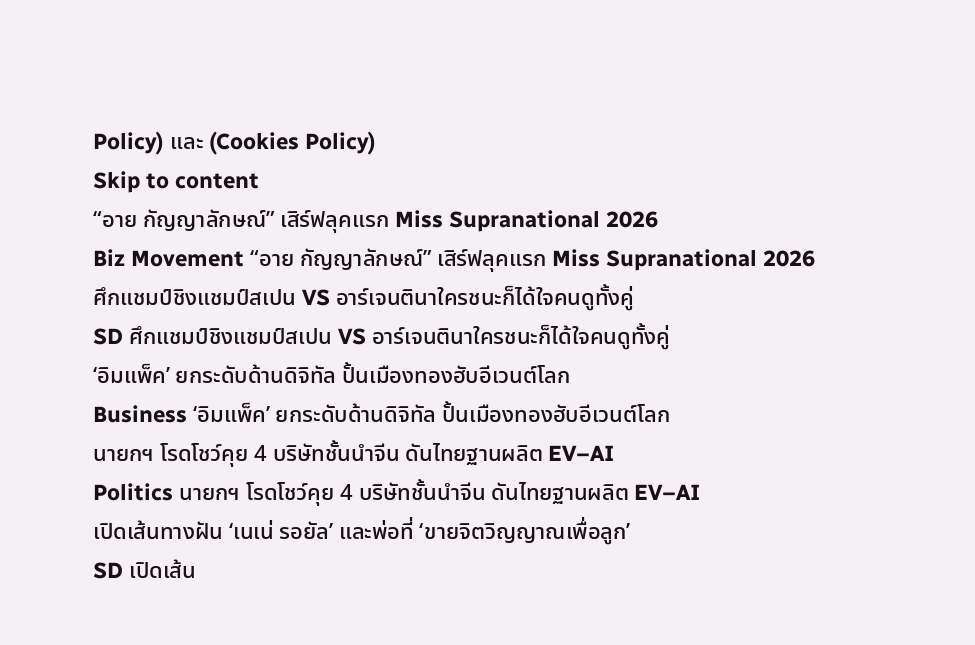Policy) และ (Cookies Policy)
Skip to content
“อาย กัญญาลักษณ์” เสิร์ฟลุคแรก Miss Supranational 2026
Biz Movement “อาย กัญญาลักษณ์” เสิร์ฟลุคแรก Miss Supranational 2026
ศึกแชมป์ชิงแชมป์สเปน VS อาร์เจนตินาใครชนะก็ได้ใจคนดูทั้งคู่
SD ศึกแชมป์ชิงแชมป์สเปน VS อาร์เจนตินาใครชนะก็ได้ใจคนดูทั้งคู่
‘อิมแพ็ค’ ยกระดับด้านดิจิทัล ปั้นเมืองทองฮับอีเวนต์โลก
Business ‘อิมแพ็ค’ ยกระดับด้านดิจิทัล ปั้นเมืองทองฮับอีเวนต์โลก
นายกฯ โรดโชว์คุย 4 บริษัทชั้นนำจีน ดันไทยฐานผลิต EV–AI
Politics นายกฯ โรดโชว์คุย 4 บริษัทชั้นนำจีน ดันไทยฐานผลิต EV–AI
เปิดเส้นทางฝัน ‘เนเน่ รอยัล’ และพ่อที่ ‘ขายจิตวิญญาณเพื่อลูก’
SD เปิดเส้น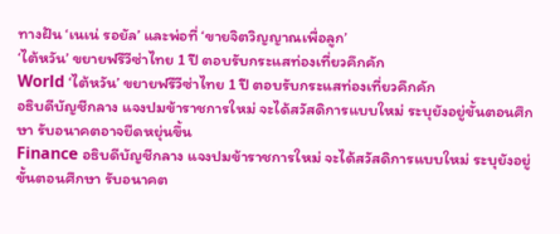ทางฝัน ‘เนเน่ รอยัล’ และพ่อที่ ‘ขายจิตวิญญาณเพื่อลูก’
‘ไต้หวัน’ ขยายฟรีวีซ่าไทย 1 ปี ตอบรับกระแสท่องเที่ยวคึกคัก
World ‘ไต้หวัน’ ขยายฟรีวีซ่าไทย 1 ปี ตอบรับกระแสท่องเที่ยวคึกคัก
อธิบดีบัญชีกลาง แจงปมข้าราชการใหม่ จะได้สวัสดิการแบบใหม่ ระบุยังอยู่ขั้นตอนศึกษา รับอนาคตอาจยืดหยุ่นขึ้น
Finance อธิบดีบัญชีกลาง แจงปมข้าราชการใหม่ จะได้สวัสดิการแบบใหม่ ระบุยังอยู่ขั้นตอนศึกษา รับอนาคต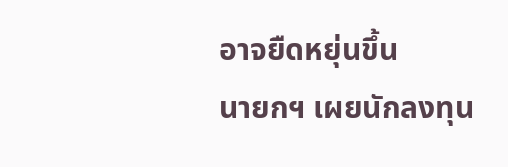อาจยืดหยุ่นขึ้น
นายกฯ เผยนักลงทุน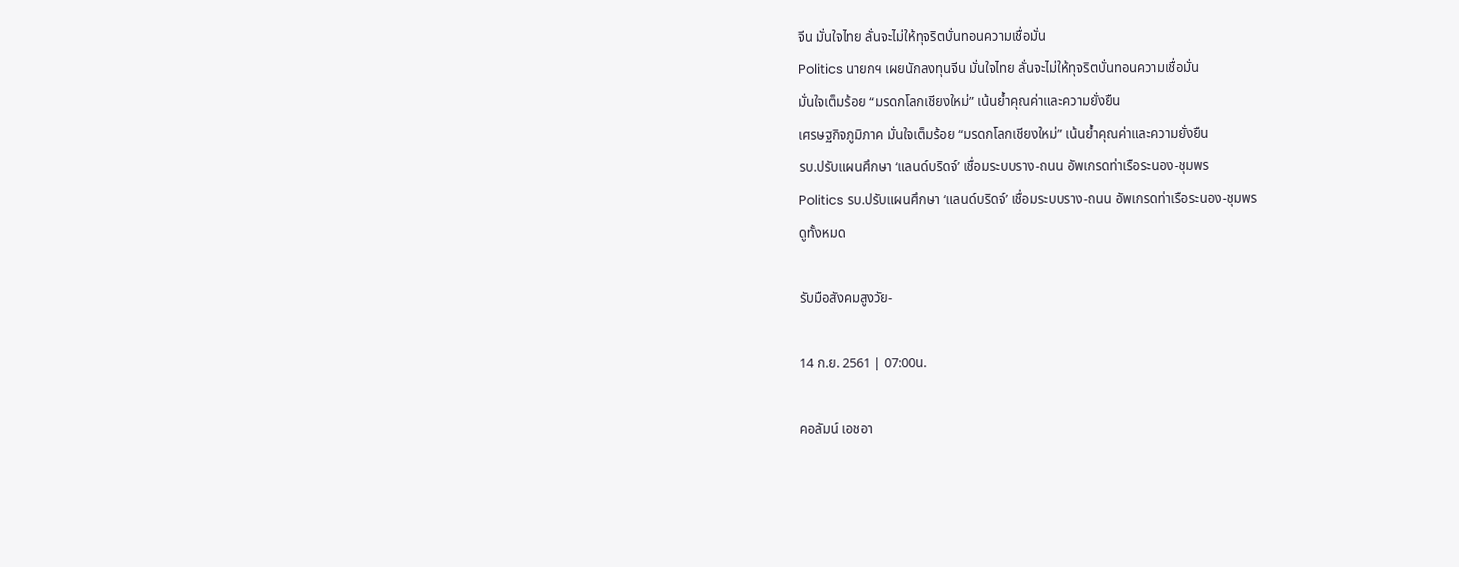จีน มั่นใจไทย ลั่นจะไม่ให้ทุจริตบั่นทอนความเชื่อมั่น
Politics นายกฯ เผยนักลงทุนจีน มั่นใจไทย ลั่นจะไม่ให้ทุจริตบั่นทอนความเชื่อมั่น
มั่นใจเต็มร้อย “มรดกโลกเชียงใหม่” เน้นย้ำคุณค่าและความยั่งยืน
เศรษฐกิจภูมิภาค มั่นใจเต็มร้อย “มรดกโลกเชียงใหม่” เน้นย้ำคุณค่าและความยั่งยืน
รบ.ปรับแผนศึกษา ‘แลนด์บริดจ์’ เชื่อมระบบราง-ถนน อัพเกรดท่าเรือระนอง-ชุมพร
Politics รบ.ปรับแผนศึกษา ‘แลนด์บริดจ์’ เชื่อมระบบราง-ถนน อัพเกรดท่าเรือระนอง-ชุมพร
ดูทั้งหมด

รับมือสังคมสูงวัย-

14 ก.ย. 2561 | 07:00น.

คอลัมน์ เอชอา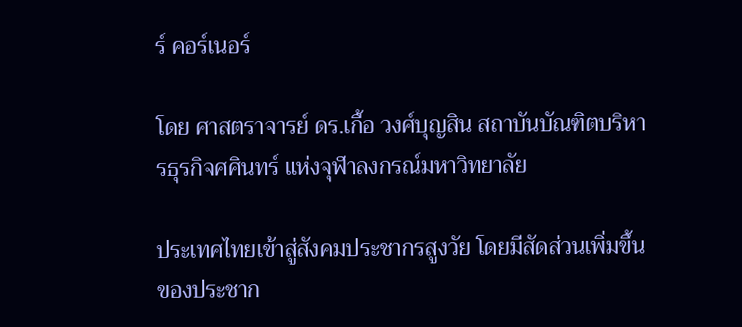ร์ คอร์เนอร์

โดย ศาสตราจารย์ ดร.เกื้อ วงศ์บุญสิน สถาบันบัณฑิตบริหารธุรกิจศศินทร์ แห่งจุฬาลงกรณ์มหาวิทยาลัย

ประเทศไทยเข้าสู่สังคมประชากรสูงวัย โดยมีสัดส่วนเพิ่มขึ้นของประชาก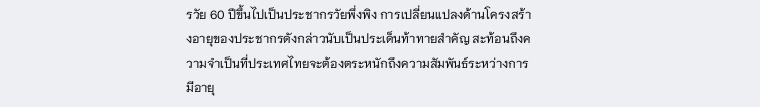รวัย 60 ปีขึ้นไปเป็นประชากรวัยพึ่งพิง การเปลี่ยนแปลงด้านโครงสร้างอายุของประชากรดังกล่าวนับเป็นประเด็นท้าทายสำคัญ สะท้อนถึงความจำเป็นที่ประเทศไทยจะต้องตระหนักถึงความสัมพันธ์ระหว่างการมีอายุ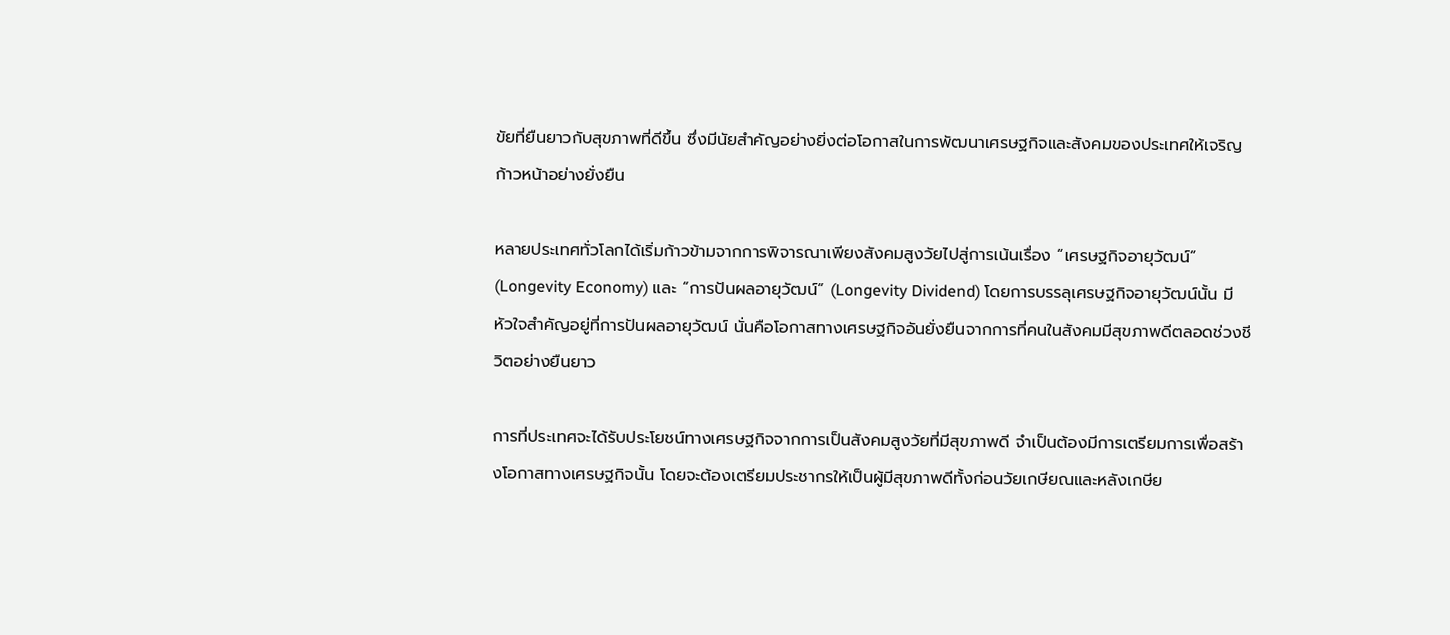ขัยที่ยืนยาวกับสุขภาพที่ดีขึ้น ซึ่งมีนัยสำคัญอย่างยิ่งต่อโอกาสในการพัฒนาเศรษฐกิจและสังคมของประเทศให้เจริญก้าวหน้าอย่างยั่งยืน

หลายประเทศทั่วโลกได้เริ่มก้าวข้ามจากการพิจารณาเพียงสังคมสูงวัยไปสู่การเน้นเรื่อง “เศรษฐกิจอายุวัฒน์” (Longevity Economy) และ “การปันผลอายุวัฒน์” (Longevity Dividend) โดยการบรรลุเศรษฐกิจอายุวัฒน์นั้น มีหัวใจสำคัญอยู่ที่การปันผลอายุวัฒน์ นั่นคือโอกาสทางเศรษฐกิจอันยั่งยืนจากการที่คนในสังคมมีสุขภาพดีตลอดช่วงชีวิตอย่างยืนยาว

การที่ประเทศจะได้รับประโยชน์ทางเศรษฐกิจจากการเป็นสังคมสูงวัยที่มีสุขภาพดี จำเป็นต้องมีการเตรียมการเพื่อสร้างโอกาสทางเศรษฐกิจนั้น โดยจะต้องเตรียมประชากรให้เป็นผู้มีสุขภาพดีทั้งก่อนวัยเกษียณและหลังเกษีย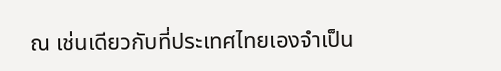ณ เช่นเดียวกับที่ประเทศไทยเองจำเป็น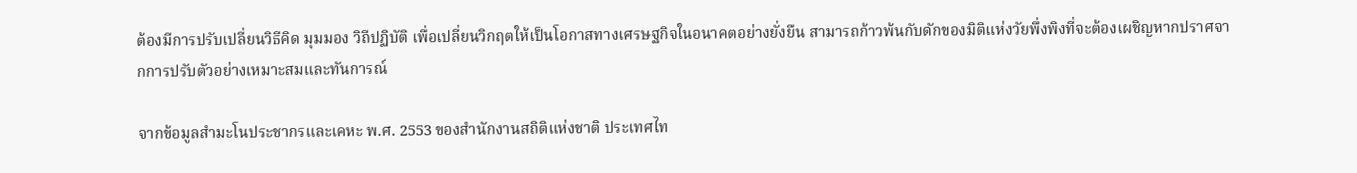ต้องมีการปรับเปลี่ยนวิธีคิด มุมมอง วิถีปฏิบัติ เพื่อเปลี่ยนวิกฤตให้เป็นโอกาสทางเศรษฐกิจในอนาคตอย่างยั่งยืน สามารถก้าวพ้นกับดักของมิติแห่งวัยพึ่งพิงที่จะต้องเผชิญหากปราศจากการปรับตัวอย่างเหมาะสมและทันการณ์

จากข้อมูลสำมะโนประชากรและเคหะ พ.ศ. 2553 ของสำนักงานสถิติแห่งชาติ ประเทศไท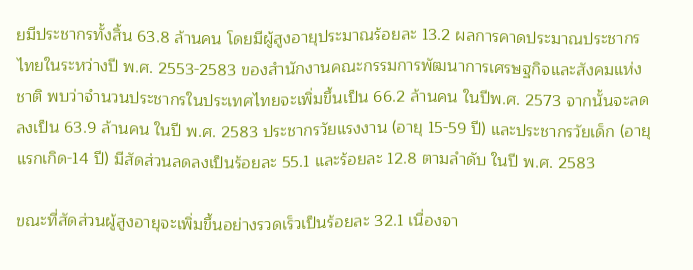ยมีประชากรทั้งสิ้น 63.8 ล้านคน โดยมีผู้สูงอายุประมาณร้อยละ 13.2 ผลการคาดประมาณประชากรไทยในระหว่างปี พ.ศ. 2553-2583 ของสำนักงานคณะกรรมการพัฒนาการเศรษฐกิจและสังคมแห่งชาติ พบว่าจำนวนประชากรในประเทศไทยจะเพิ่มขึ้นเป็น 66.2 ล้านคน ในปีพ.ศ. 2573 จากนั้นจะลดลงเป็น 63.9 ล้านคน ในปี พ.ศ. 2583 ประชากรวัยแรงงาน (อายุ 15-59 ปี) และประชากรวัยเด็ก (อายุแรกเกิด-14 ปี) มีสัดส่วนลดลงเป็นร้อยละ 55.1 และร้อยละ 12.8 ตามลำดับ ในปี พ.ศ. 2583

ขณะที่สัดส่วนผู้สูงอายุจะเพิ่มขึ้นอย่างรวดเร็วเป็นร้อยละ 32.1 เนื่องจา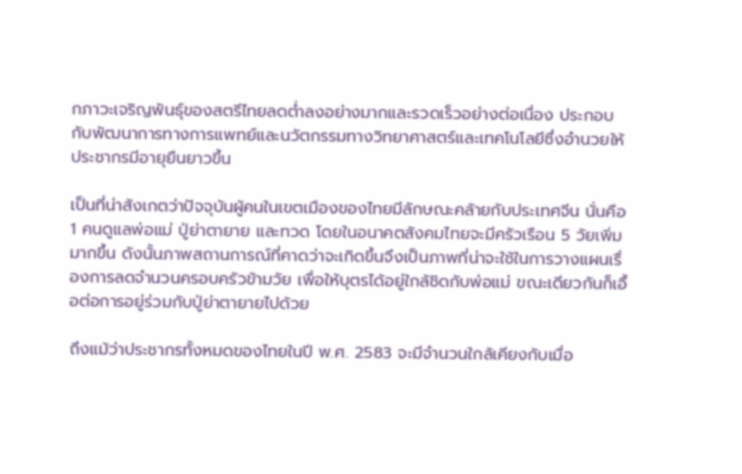กภาวะเจริญพันธุ์ของสตรีไทยลดต่ำลงอย่างมากและรวดเร็วอย่างต่อเนื่อง ประกอบกับพัฒนาการทางการแพทย์และนวัตกรรมทางวิทยาศาสตร์และเทคโนโลยีซึ่งอำนวยให้ประชากรมีอายุยืนยาวขึ้น

เป็นที่น่าสังเกตว่าปัจจุบันผู้คนในเขตเมืองของไทยมีลักษณะคล้ายกับประเทศจีน นั่นคือ 1 คนดูแลพ่อแม่ ปู่ย่าตายาย และทวด โดยในอนาคตสังคมไทยจะมีครัวเรือน 5 วัยเพิ่มมากขึ้น ดังนั้นภาพสถานการณ์ที่คาดว่าจะเกิดขึ้นจึงเป็นภาพที่น่าจะใช้ในการวางแผนเรื่องการลดจำนวนครอบครัวข้ามวัย เพื่อให้บุตรได้อยู่ใกล้ชิดกับพ่อแม่ ขณะเดียวกันก็เอื้อต่อการอยู่ร่วมกับปู่ย่าตายายไปด้วย

ถึงแม้ว่าประชากรทั้งหมดของไทยในปี พ.ศ. 2583 จะมีจำนวนใกล้เคียงกับเมื่อ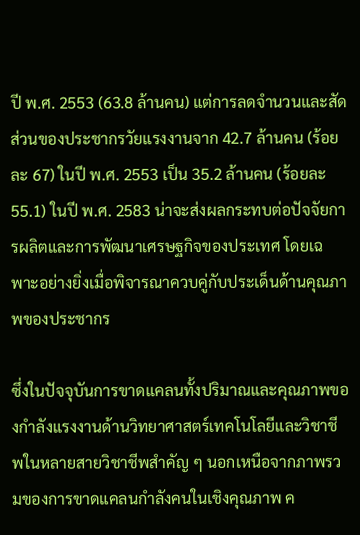ปี พ.ศ. 2553 (63.8 ล้านคน) แต่การลดจำนวนและสัดส่วนของประชากรวัยแรงงานจาก 42.7 ล้านคน (ร้อยละ 67) ในปี พ.ศ. 2553 เป็น 35.2 ล้านคน (ร้อยละ 55.1) ในปี พ.ศ. 2583 น่าจะส่งผลกระทบต่อปัจจัยการผลิตและการพัฒนาเศรษฐกิจของประเทศ โดยเฉพาะอย่างยิ่งเมื่อพิจารณาควบคู่กับประเด็นด้านคุณภาพของประชากร

ซึ่งในปัจจุบันการขาดแคลนทั้งปริมาณและคุณภาพของกำลังแรงงานด้านวิทยาศาสตร์เทคโนโลยีและวิชาชีพในหลายสายวิชาชีพสำคัญ ๆ นอกเหนือจากภาพรวมของการขาดแคลนกำลังคนในเชิงคุณภาพ ค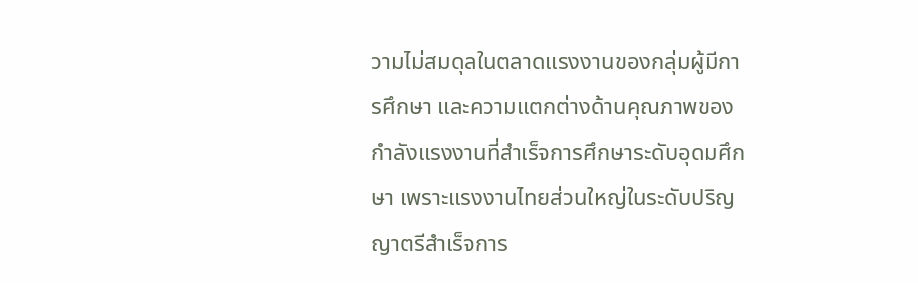วามไม่สมดุลในตลาดแรงงานของกลุ่มผู้มีการศึกษา และความแตกต่างด้านคุณภาพของกำลังแรงงานที่สำเร็จการศึกษาระดับอุดมศึกษา เพราะแรงงานไทยส่วนใหญ่ในระดับปริญญาตรีสำเร็จการ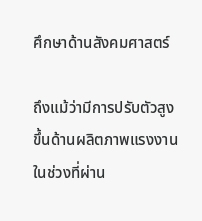ศึกษาด้านสังคมศาสตร์

ถึงแม้ว่ามีการปรับตัวสูงขึ้นด้านผลิตภาพแรงงานในช่วงที่ผ่าน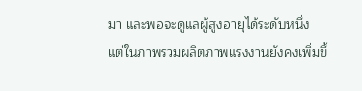มา และพอจะดูแลผู้สูงอายุได้ระดับหนึ่ง แต่ในภาพรวมผลิตภาพแรงงานยังคงเพิ่มขึ้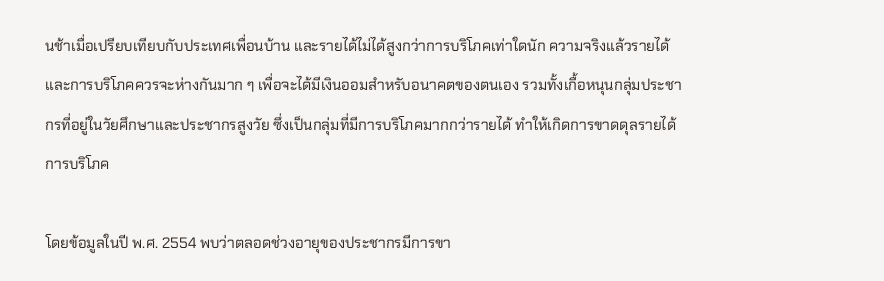นช้าเมื่อเปรียบเทียบกับประเทศเพื่อนบ้าน และรายได้ไม่ได้สูงกว่าการบริโภคเท่าใดนัก ความจริงแล้วรายได้และการบริโภคควรจะห่างกันมาก ๆ เพื่อจะได้มีเงินออมสำหรับอนาคตของตนเอง รวมทั้งเกื้อหนุนกลุ่มประชากรที่อยู่ในวัยศึกษาและประชากรสูงวัย ซึ่งเป็นกลุ่มที่มีการบริโภคมากกว่ารายได้ ทำให้เกิดการขาดดุลรายได้การบริโภค

โดยข้อมูลในปี พ.ศ. 2554 พบว่าตลอดช่วงอายุของประชากรมีการขา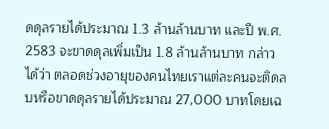ดดุลรายได้ประมาณ 1.3 ล้านล้านบาท และปี พ.ศ. 2583 จะขาดดุลเพิ่มเป็น 1.8 ล้านล้านบาท กล่าวได้ว่า ตลอดช่วงอายุของคนไทยเราแต่ละคนจะติดลบหรือขาดดุลรายได้ประมาณ 27,000 บาทโดยเฉ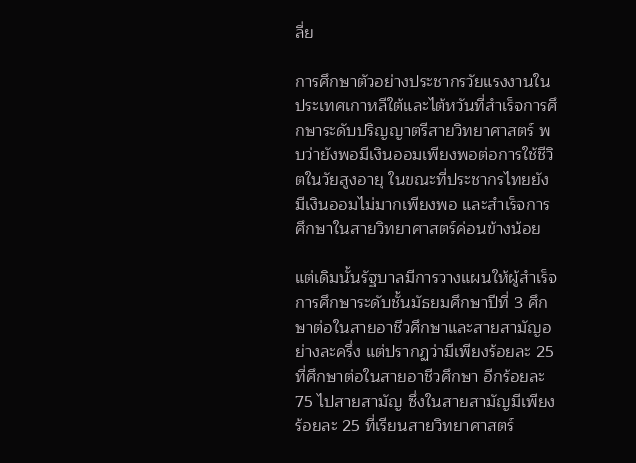ลี่ย

การศึกษาตัวอย่างประชากรวัยแรงงานในประเทศเกาหลีใต้และไต้หวันที่สำเร็จการศึกษาระดับปริญญาตรีสายวิทยาศาสตร์ พบว่ายังพอมีเงินออมเพียงพอต่อการใช้ชีวิตในวัยสูงอายุ ในขณะที่ประชากรไทยยังมีเงินออมไม่มากเพียงพอ และสำเร็จการศึกษาในสายวิทยาศาสตร์ค่อนข้างน้อย

แต่เดิมนั้นรัฐบาลมีการวางแผนให้ผู้สำเร็จการศึกษาระดับชั้นมัธยมศึกษาปีที่ 3 ศึกษาต่อในสายอาชีวศึกษาและสายสามัญอย่างละครึ่ง แต่ปรากฏว่ามีเพียงร้อยละ 25 ที่ศึกษาต่อในสายอาชีวศึกษา อีกร้อยละ 75 ไปสายสามัญ ซึ่งในสายสามัญมีเพียงร้อยละ 25 ที่เรียนสายวิทยาศาสตร์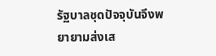รัฐบาลชุดปัจจุบันจึงพยายามส่งเส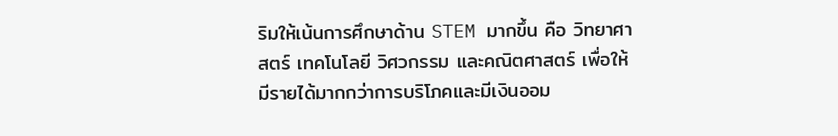ริมให้เน้นการศึกษาด้าน STEM มากขึ้น คือ วิทยาศาสตร์ เทคโนโลยี วิศวกรรม และคณิตศาสตร์ เพื่อให้มีรายได้มากกว่าการบริโภคและมีเงินออม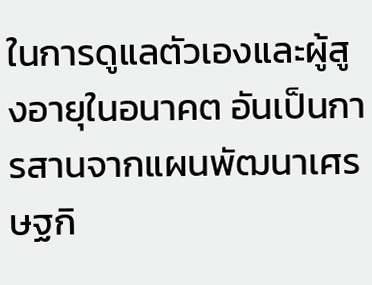ในการดูแลตัวเองและผู้สูงอายุในอนาคต อันเป็นการสานจากแผนพัฒนาเศรษฐกิ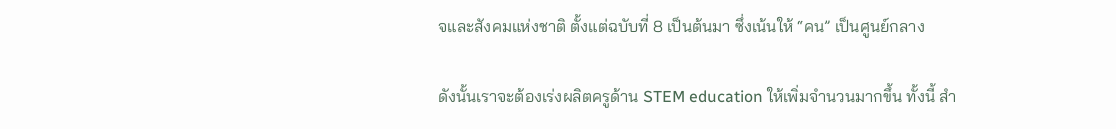จและสังคมแห่งชาติ ตั้งแต่ฉบับที่ 8 เป็นต้นมา ซึ่งเน้นให้ “คน” เป็นศูนย์กลาง

ดังนั้นเราจะต้องเร่งผลิตครูด้าน STEM education ให้เพิ่มจำนวนมากขึ้น ทั้งนี้ สำ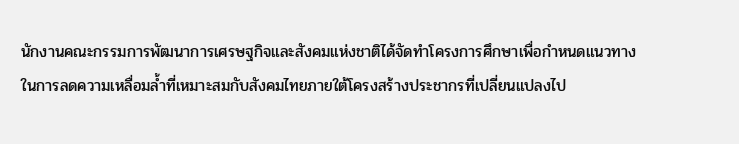นักงานคณะกรรมการพัฒนาการเศรษฐกิจและสังคมแห่งชาติได้จัดทำโครงการศึกษาเพื่อกำหนดแนวทางในการลดความเหลื่อมล้ำที่เหมาะสมกับสังคมไทยภายใต้โครงสร้างประชากรที่เปลี่ยนแปลงไป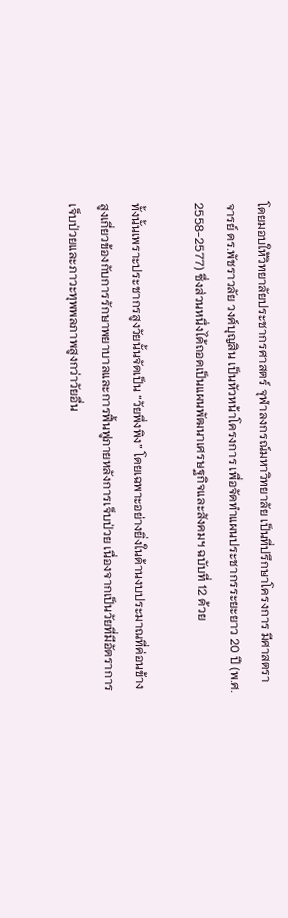โดยมอบให้วิทยาลัยประชากรศาสตร์ จุฬาลงกรณ์มหาวิทยาลัย เป็นที่ปรึกษาโครงการ มีศาสตราจารย์ ดร.พัชราวลัย วงศ์บุญสิน เป็นหัวหน้าโครงการ เพื่อจัดทำแผนประชากรระยะยาว 20 ปี (พ.ศ. 2558-2577) ซึ่งส่วนหนึ่งได้ถอดเป็นแผนพัฒนาเศรษฐกิจและสังคมฯ ฉบับที่ 12 ด้วย

ทั้งนั้นเพราะประชากรสูงวัยนั้นจัดเป็น “วัยพึ่งพิง” โดยเฉพาะอย่างยิ่งในด้านงบประมาณที่ค่อนข้างสูงเกี่ยวข้องกับการรักษาพยาบาลและการฟื้นฟูภายหลังการเจ็บป่วย เนื่องจากเป็นวัยที่มีอัตราการเจ็บป่วยและภาวะทุพพลภาพสูงกว่าวัยอื่น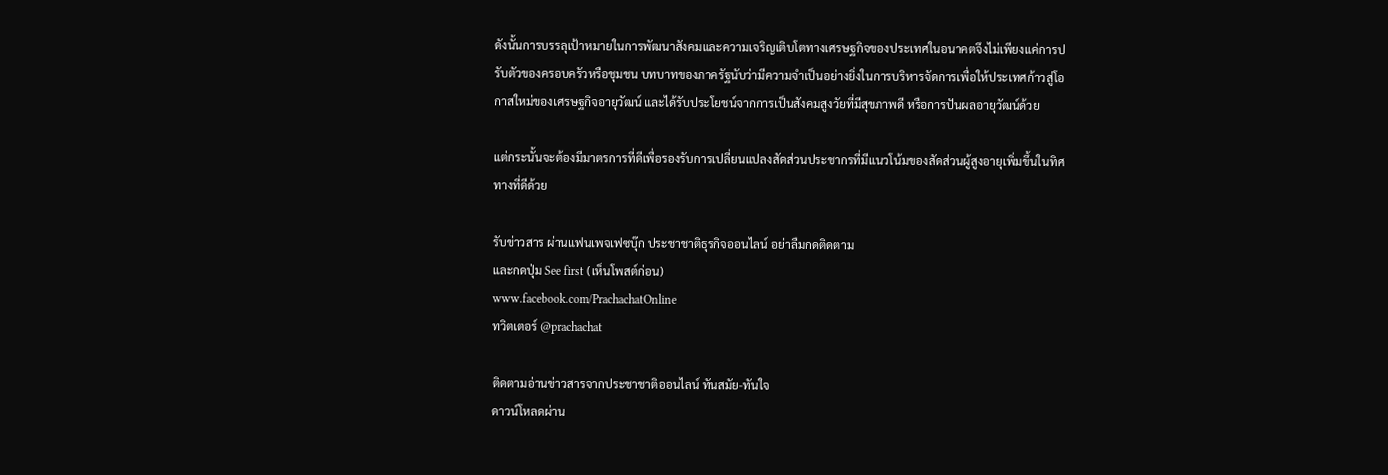ดังนั้นการบรรลุเป้าหมายในการพัฒนาสังคมและความเจริญเติบโตทางเศรษฐกิจของประเทศในอนาคตจึงไม่เพียงแค่การปรับตัวของครอบครัวหรือชุมชน บทบาทของภาครัฐนับว่ามีความจำเป็นอย่างยิ่งในการบริหารจัดการเพื่อให้ประเทศก้าวสู่โอกาสใหม่ของเศรษฐกิจอายุวัฒน์ และได้รับประโยชน์จากการเป็นสังคมสูงวัยที่มีสุขภาพดี หรือการปันผลอายุวัฒน์ด้วย

แต่กระนั้นจะต้องมีมาตรการที่ดีเพื่อรองรับการเปลี่ยนแปลงสัดส่วนประชากรที่มีแนวโน้มของสัดส่วนผู้สูงอายุเพิ่มขึ้นในทิศทางที่ดีด้วย

รับข่าวสาร ผ่านแฟนเพจเฟซบุ๊ก ประชาชาติธุรกิจออนไลน์ อย่าลืมกดติดตาม
และกดปุ่ม See first (เห็นโพสต์ก่อน)
www.facebook.com/PrachachatOnline
ทวิตเตอร์ @prachachat

ติดตามอ่านข่าวสารจากประชาชาติออนไลน์ ทันสมัย-ทันใจ
ดาวน์โหลดผ่าน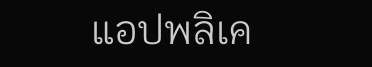แอปพลิเค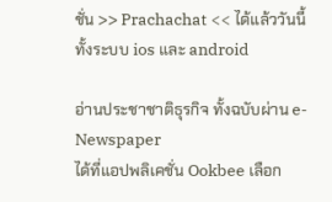ชั่น >> Prachachat << ได้แล้ววันนี้
ทั้งระบบ ios และ android

อ่านประชาชาติธุรกิจ ทั้งฉบับผ่าน e-Newspaper
ได้ที่แอปพลิเคชั่น Ookbee เลือก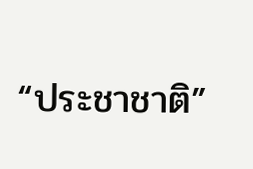“ประชาชาติ”